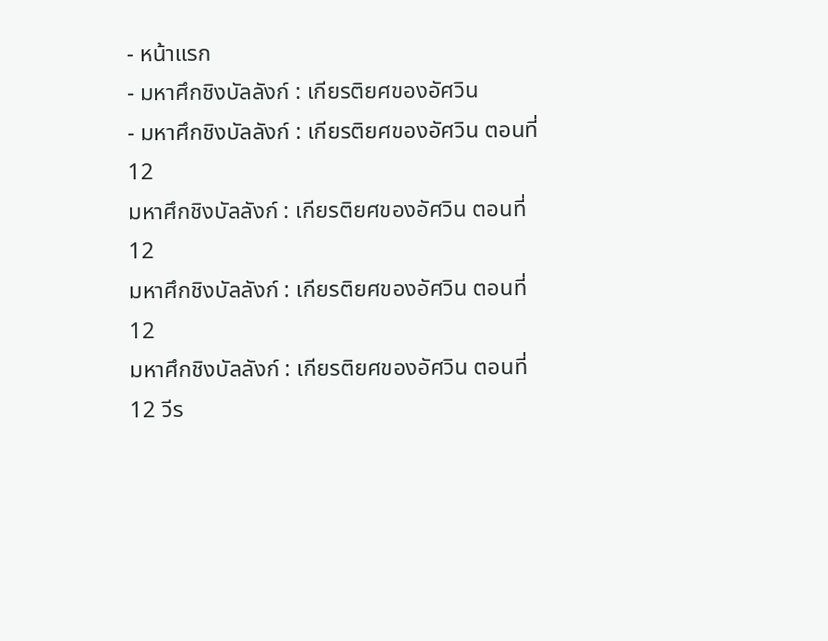- หน้าแรก
- มหาศึกชิงบัลลังก์ : เกียรติยศของอัศวิน
- มหาศึกชิงบัลลังก์ : เกียรติยศของอัศวิน ตอนที่ 12
มหาศึกชิงบัลลังก์ : เกียรติยศของอัศวิน ตอนที่ 12
มหาศึกชิงบัลลังก์ : เกียรติยศของอัศวิน ตอนที่ 12
มหาศึกชิงบัลลังก์ : เกียรติยศของอัศวิน ตอนที่ 12 วีร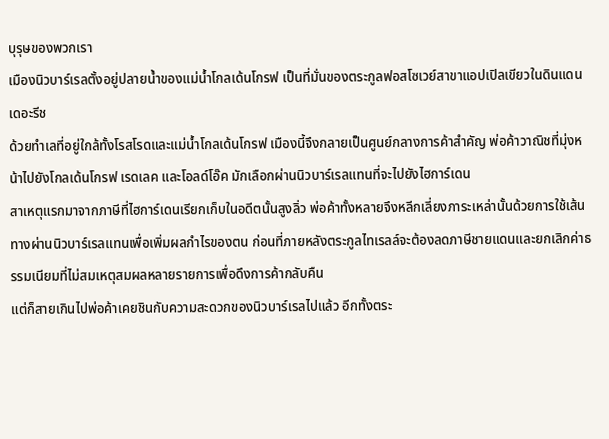บุรุษของพวกเรา
เมืองนิวบาร์เรลตั้งอยู่ปลายน้ำของแม่น้ำโกลเด้นโกรฟ เป็นที่มั่นของตระกูลฟอสโซเวย์สาขาแอปเปิลเขียวในดินแดนเดอะรีช
ด้วยทำเลที่อยู่ใกล้ทั้งโรสโรดและแม่น้ำโกลเด้นโกรฟ เมืองนี้จึงกลายเป็นศูนย์กลางการค้าสำคัญ พ่อค้าวาณิชที่มุ่งหน้าไปยังโกลเด้นโกรฟ เรดเลค และโอลด์โอ๊ค มักเลือกผ่านนิวบาร์เรลแทนที่จะไปยังไฮการ์เดน
สาเหตุแรกมาจากภาษีที่ไฮการ์เดนเรียกเก็บในอดีตนั้นสูงลิ่ว พ่อค้าทั้งหลายจึงหลีกเลี่ยงภาระเหล่านั้นด้วยการใช้เส้นทางผ่านนิวบาร์เรลแทนเพื่อเพิ่มผลกำไรของตน ก่อนที่ภายหลังตระกูลไทเรลล์จะต้องลดภาษีชายแดนและยกเลิกค่าธรรมเนียมที่ไม่สมเหตุสมผลหลายรายการเพื่อดึงการค้ากลับคืน
แต่ก็สายเกินไปพ่อค้าเคยชินกับความสะดวกของนิวบาร์เรลไปแล้ว อีกทั้งตระ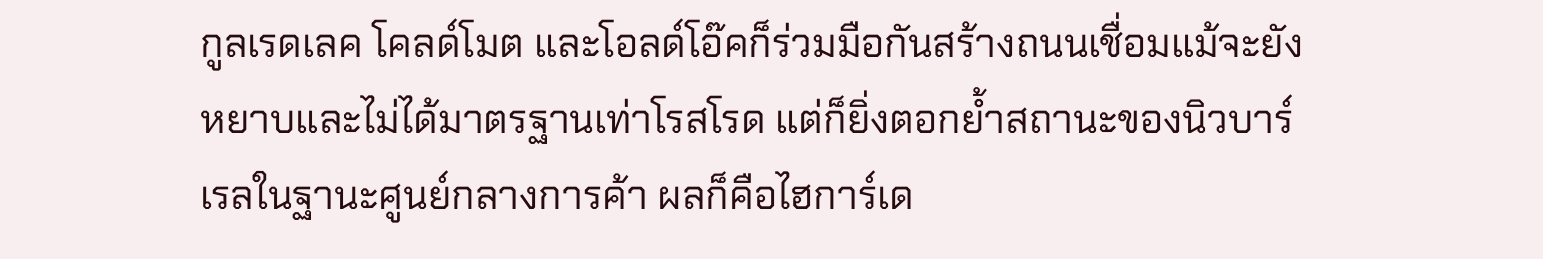กูลเรดเลค โคลด์โมต และโอลด์โอ๊คก็ร่วมมือกันสร้างถนนเชื่อมแม้จะยังหยาบและไม่ได้มาตรฐานเท่าโรสโรด แต่ก็ยิ่งตอกย้ำสถานะของนิวบาร์เรลในฐานะศูนย์กลางการค้า ผลก็คือไฮการ์เด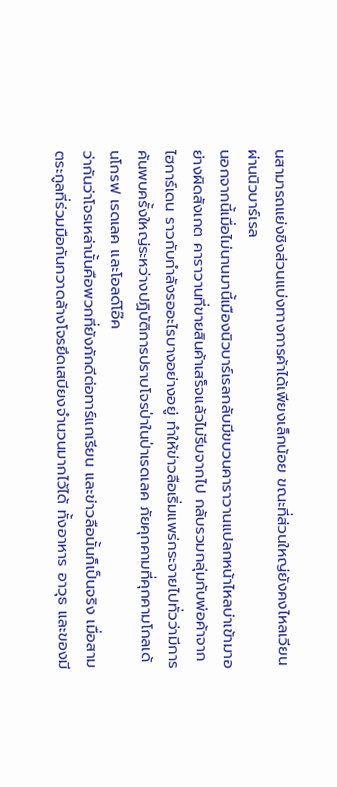นสามารถแย่งชิงส่วนแบ่งทางการค้าได้เพียงเล็กน้อย ขณะที่ส่วนใหญ่ยังคงไหลเวียนผ่านนิวบาร์เรล
นอกจากนี้เมื่อไม่นานมานี้เมืองนิวบาร์เรลกลับมีขบวนคาราวานแปลกหน้าไหลบ่าเข้ามาอย่างผิดสังเกต คาราวานที่ขายสินค้าเสร็จแล้วไม่รีบจากไป กลับรวมกลุ่มกับพ่อค้าจากไฮการ์เดน ราวกับกำลังรออะไรบางอย่างอยู่ ทำให้ข่าวลือเริ่มแพร่กระจายไปทั่วว่ามีการค้นพบครั้งใหญ่ระหว่างปฏิบัติการปราบโจรป่าในป่าเรดเลค ภัยคุกคามที่คุกคามโกลเด้นโกรฟ เรดเลค และโอลด์โอ๊ค
ว่ากันว่าโจรเหล่านั้นคือพวกที่ยังภักดีต่อทาร์แกเรียน และข่าวลือนั้นก็เป็นจริง เมื่อสามตระกูลที่ร่วมมือกันกวาดล้างโจรยึดเสบียงจำนวนมากไว้ได้ ทั้งอาหาร อาวุธ และของมี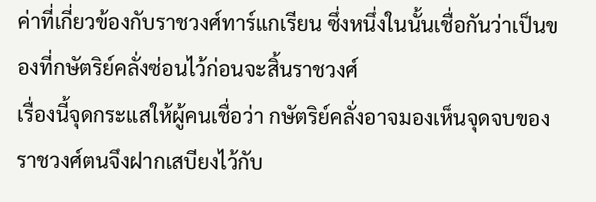ค่าที่เกี่ยวข้องกับราชวงศ์ทาร์แกเรียน ซึ่งหนึ่งในนั้นเชื่อกันว่าเป็นของที่กษัตริย์คลั่งซ่อนไว้ก่อนจะสิ้นราชวงศ์
เรื่องนี้จุดกระแสให้ผู้คนเชื่อว่า กษัตริย์คลั่งอาจมองเห็นจุดจบของราชวงศ์ตนจึงฝากเสบียงไว้กับ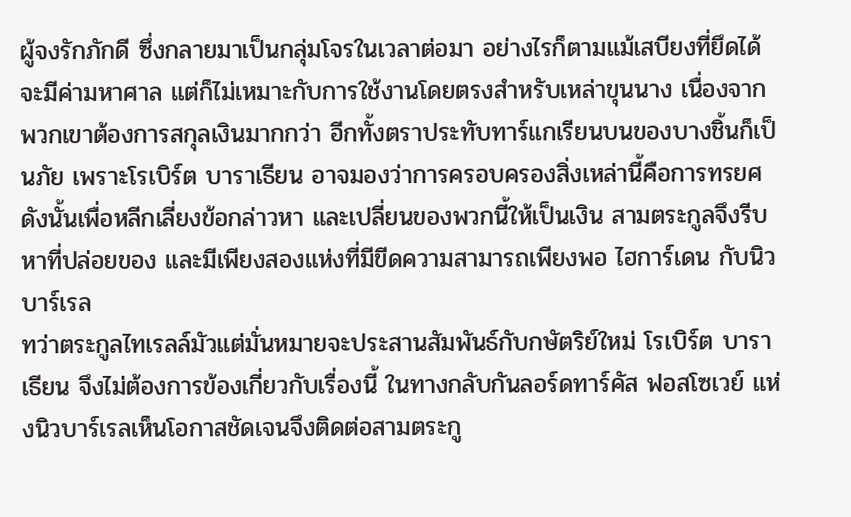ผู้จงรักภักดี ซึ่งกลายมาเป็นกลุ่มโจรในเวลาต่อมา อย่างไรก็ตามแม้เสบียงที่ยึดได้จะมีค่ามหาศาล แต่ก็ไม่เหมาะกับการใช้งานโดยตรงสำหรับเหล่าขุนนาง เนื่องจากพวกเขาต้องการสกุลเงินมากกว่า อีกทั้งตราประทับทาร์แกเรียนบนของบางชิ้นก็เป็นภัย เพราะโรเบิร์ต บาราเธียน อาจมองว่าการครอบครองสิ่งเหล่านี้คือการทรยศ
ดังนั้นเพื่อหลีกเลี่ยงข้อกล่าวหา และเปลี่ยนของพวกนี้ให้เป็นเงิน สามตระกูลจึงรีบหาที่ปล่อยของ และมีเพียงสองแห่งที่มีขีดความสามารถเพียงพอ ไฮการ์เดน กับนิวบาร์เรล
ทว่าตระกูลไทเรลล์มัวแต่มั่นหมายจะประสานสัมพันธ์กับกษัตริย์ใหม่ โรเบิร์ต บาราเธียน จึงไม่ต้องการข้องเกี่ยวกับเรื่องนี้ ในทางกลับกันลอร์ดทาร์คัส ฟอสโซเวย์ แห่งนิวบาร์เรลเห็นโอกาสชัดเจนจึงติดต่อสามตระกู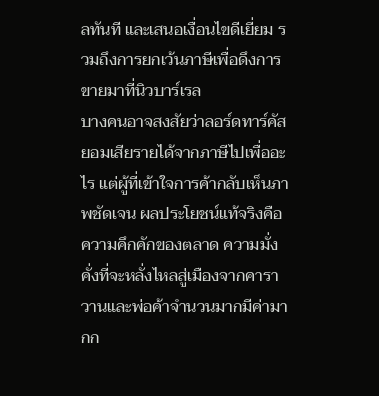ลทันที และเสนอเงื่อนไขดีเยี่ยม รวมถึงการยกเว้นภาษีเพื่อดึงการขายมาที่นิวบาร์เรล
บางคนอาจสงสัยว่าลอร์ดทาร์คัสยอมเสียรายได้จากภาษีไปเพื่ออะไร แต่ผู้ที่เข้าใจการค้ากลับเห็นภาพชัดเจน ผลประโยชน์แท้จริงคือความคึกคักของตลาด ความมั่งคั่งที่จะหลั่งไหลสู่เมืองจากคาราวานและพ่อค้าจำนวนมากมีค่ามากก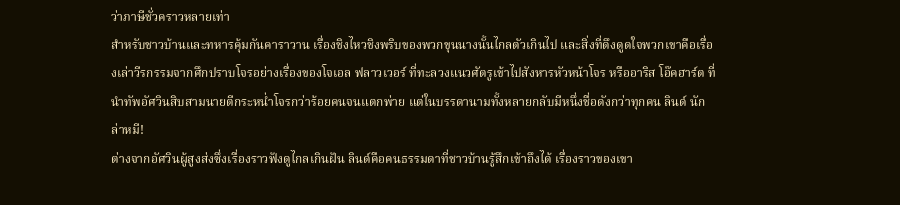ว่าภาษีชั่วคราวหลายเท่า
สำหรับชาวบ้านและทหารคุ้มกันคาราวาน เรื่องชิงไหวชิงพริบของพวกขุนนางนั้นไกลตัวเกินไป และสิ่งที่ดึงดูดใจพวกเขาคือเรื่องเล่าวีรกรรมจากศึกปราบโจรอย่างเรื่องของโจเอล ฟลาวเวอร์ ที่ทะลวงแนวศัตรูเข้าไปสังหารหัวหน้าโจร หรืออาริส โอ๊คฮาร์ต ที่นำทัพอัศวินสิบสามนายตีกระหน่ำโจรกว่าร้อยคนจนแตกพ่าย แต่ในบรรดานามทั้งหลายกลับมีหนึ่งชื่อดังกว่าทุกคน ลินด์ นักล่าหมี!
ต่างจากอัศวินผู้สูงส่งซึ่งเรื่องราวฟังดูไกลเกินฝัน ลินด์คือคนธรรมดาที่ชาวบ้านรู้สึกเข้าถึงได้ เรื่องราวของเขา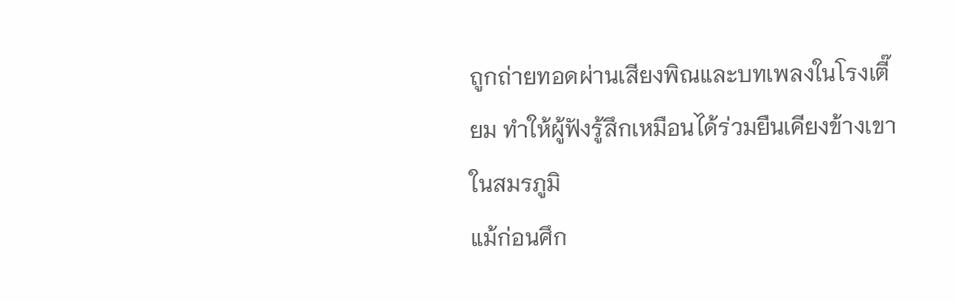ถูกถ่ายทอดผ่านเสียงพิณและบทเพลงในโรงเตี๊ยม ทำให้ผู้ฟังรู้สึกเหมือนได้ร่วมยืนเคียงข้างเขาในสมรภูมิ
แม้ก่อนศึก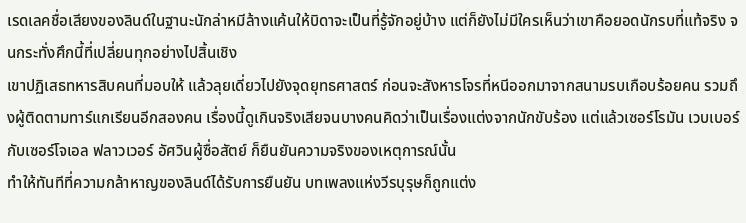เรดเลคชื่อเสียงของลินด์ในฐานะนักล่าหมีล้างแค้นให้บิดาจะเป็นที่รู้จักอยู่บ้าง แต่ก็ยังไม่มีใครเห็นว่าเขาคือยอดนักรบที่แท้จริง จนกระทั่งศึกนี้ที่เปลี่ยนทุกอย่างไปสิ้นเชิง
เขาปฏิเสธทหารสิบคนที่มอบให้ แล้วลุยเดี่ยวไปยังจุดยุทธศาสตร์ ก่อนจะสังหารโจรที่หนีออกมาจากสนามรบเกือบร้อยคน รวมถึงผู้ติดตามทาร์แกเรียนอีกสองคน เรื่องนี้ดูเกินจริงเสียจนบางคนคิดว่าเป็นเรื่องแต่งจากนักขับร้อง แต่แล้วเซอร์โรมัน เวบเบอร์ กับเซอร์โจเอล ฟลาวเวอร์ อัศวินผู้ซื่อสัตย์ ก็ยืนยันความจริงของเหตุการณ์นั้น
ทำให้ทันทีที่ความกล้าหาญของลินด์ได้รับการยืนยัน บทเพลงแห่งวีรบุรุษก็ถูกแต่ง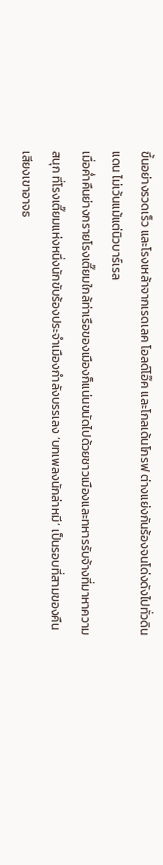ขึ้นอย่างรวดเร็ว และโรงเหล้าจากเรดเลค โอลด์โอ๊ค และโกลเด้นโกรฟ ต่างแย่งกันร้องจนโด่งดังไปทั่วดินแดน ไม่เว้นแม้แต่นิวบาร์เรล
เมื่อค่ำคืนย่างกรายโรงเตี๊ยมใกล้ท่าเรือของเมืองก็แน่นขนัดไปด้วยชาวเมืองและทหารรับจ้างที่มาหาความสนุก ที่โรงเตี๊ยมแห่งหนึ่งนักขับร้องประจำเมืองกำลังบรรเลง ‘บทเพลงนักล่าหมี’ เป็นรอบที่สามของคืน เสียงเขาอาจธ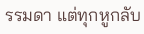รรมดา แต่ทุกหูกลับ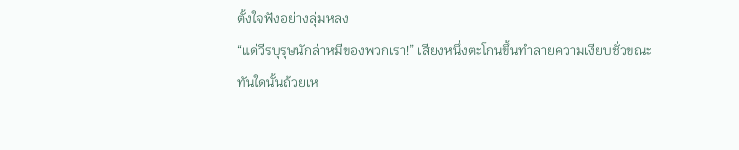ตั้งใจฟังอย่างลุ่มหลง
“แด่วีรบุรุษนักล่าหมีของพวกเรา!” เสียงหนึ่งตะโกนขึ้นทำลายความเงียบชั่วขณะ
ทันใดนั้นถ้วยเห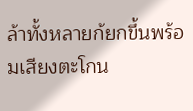ล้าทั้งหลายก้ยกขึ้นพร้อมเสียงตะโกน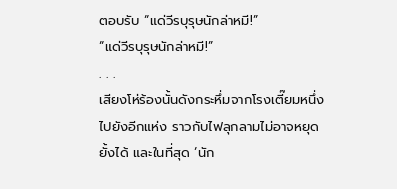ตอบรับ “แด่วีรบุรุษนักล่าหมี!”
“แด่วีรบุรุษนักล่าหมี!”
. . .
เสียงโห่ร้องนั้นดังกระหึ่มจากโรงเตี๊ยมหนึ่งไปยังอีกแห่ง ราวกับไฟลุกลามไม่อาจหยุดยั้งได้ และในที่สุด ‘นัก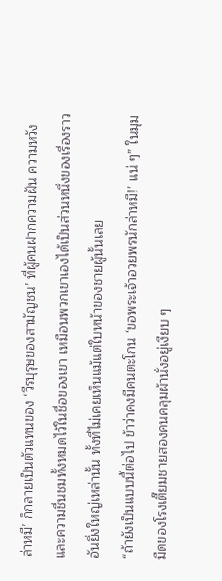ล่าหมี’ ก็กลายเป็นตัวแทนของ ‘วีรบุรุษของสามัญชน’ ที่ผู้คนฝากความฝัน ความหวัง และความชื่นชมทั้งหมดไว้ในชื่อของเขา เหมือนพวกเขาเองได้เป็นส่วนหนึ่งของเรื่องราวอันยิ่งใหญ่เหล่านั้น ทั้งที่ไม่เคยเห็นแม้แต่ใบหน้าของชายผู้นั้นเลย
“ถ้ายังเป็นแบบนี้ต่อไป ข้าว่าคงมีคนตะโกน ‘ขอพระเจ้าอวยพรนักล่าหมี!’ แน่ ๆ” ในมุมมืดของโรงเตี๊ยมชายสองคนคลุมผ้านั่งอยู่เงียบ ๆ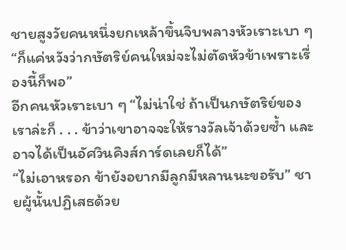ชายสูงวัยคนหนึ่งยกเหล้าขึ้นจิบพลางหัวเราะเบา ๆ “ก็แค่หวังว่ากษัตริย์คนใหม่จะไม่ตัดหัวข้าเพราะเรื่องนี้ก็พอ”
อีกคนหัวเราะเบา ๆ “ไม่น่าใช่ ถ้าเป็นกษัตริย์ของเราล่ะก็ . . . ข้าว่าเขาอาจจะให้รางวัลเจ้าด้วยซ้ำ และอาจได้เป็นอัศวินคิงส์การ์ดเลยก็ได้”
“ไม่เอาหรอก ข้ายังอยากมีลูกมีหลานนะขอรับ” ชายผู้นั้นปฏิเสธด้วย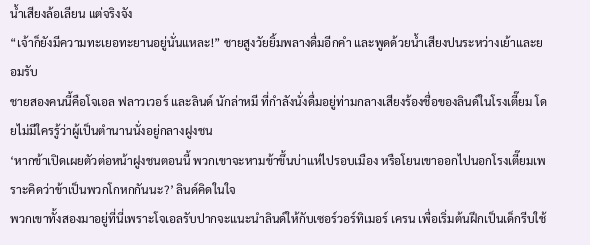น้ำเสียงล้อเลียน แต่จริงจัง
“เจ้าก็ยังมีความทะเยอทะยานอยู่นั่นแหละ!” ชายสูงวัยยิ้มพลางดื่มอีกคำ และพูดด้วยน้ำเสียงปนระหว่างเย้าและยอมรับ
ชายสองคนนี้คือโจเอล ฟลาวเวอร์ และลินด์ นักล่าหมี ที่กำลังนั่งดื่มอยู่ท่ามกลางเสียงร้องชื่อของลินด์ในโรงเตี๊ยม โดยไม่มีใครรู้ว่าผู้เป็นตำนานนั่งอยู่กลางฝูงชน
‘หากข้าเปิดเผยตัวต่อหน้าฝูงชนตอนนี้ พวกเขาจะหามข้าขึ้นบ่าแห่ไปรอบเมือง หรือโยนเขาออกไปนอกโรงเตี๊ยมเพราะคิดว่าข้าเป็นพวกโกหกกันนะ?’ ลินด์คิดในใจ
พวกเขาทั้งสองมาอยู่ที่นี่เพราะโจเอลรับปากจะแนะนำลินด์ให้กับเซอร์วอร์ทิเมอร์ เครน เพื่อเริ่มต้นฝึกเป็นเด็กรีบใช้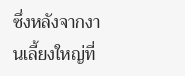ซึ่งหลังจากงานเลี้ยงใหญ่ที่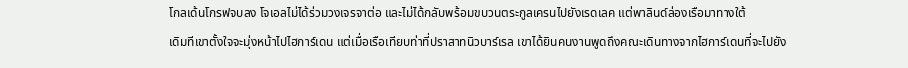โกลเด้นโกรฟจบลง โจเอลไม่ได้ร่วมวงเจรจาต่อ และไม่ได้กลับพร้อมขบวนตระกูลเครนไปยังเรดเลค แต่พาลินด์ล่องเรือมาทางใต้
เดิมทีเขาตั้งใจจะมุ่งหน้าไปไฮการ์เดน แต่เมื่อเรือเทียบท่าที่ปราสาทนิวบาร์เรล เขาได้ยินคนงานพูดถึงคณะเดินทางจากไฮการ์เดนที่จะไปยัง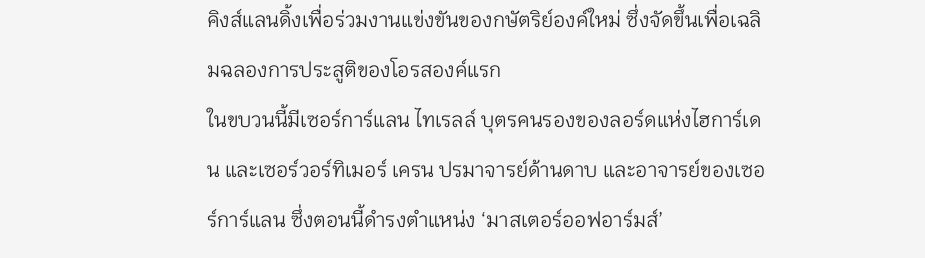คิงส์แลนดิ้งเพื่อร่วมงานแข่งขันของกษัตริย์องค์ใหม่ ซึ่งจัดขึ้นเพื่อเฉลิมฉลองการประสูติของโอรสองค์แรก
ในขบวนนี้มีเซอร์การ์แลน ไทเรลล์ บุตรคนรองของลอร์ดแห่งไฮการ์เดน และเซอร์วอร์ทิเมอร์ เครน ปรมาจารย์ด้านดาบ และอาจารย์ของเซอร์การ์แลน ซึ่งตอนนี้ดำรงตำแหน่ง ‘มาสเตอร์ออฟอาร์มส์’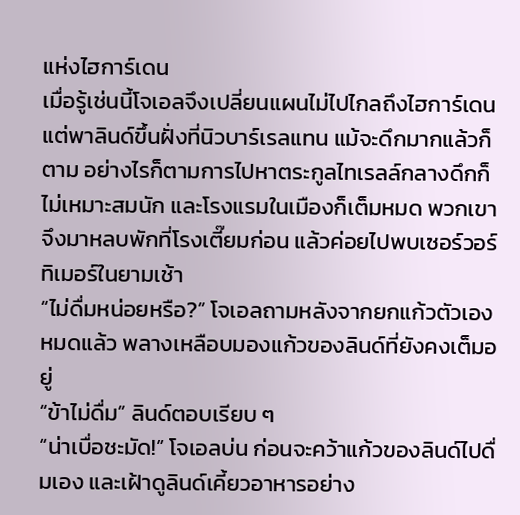แห่งไฮการ์เดน
เมื่อรู้เช่นนี้โจเอลจึงเปลี่ยนแผนไม่ไปไกลถึงไฮการ์เดน แต่พาลินด์ขึ้นฝั่งที่นิวบาร์เรลแทน แม้จะดึกมากแล้วก็ตาม อย่างไรก็ตามการไปหาตระกูลไทเรลล์กลางดึกก็ไม่เหมาะสมนัก และโรงแรมในเมืองก็เต็มหมด พวกเขาจึงมาหลบพักที่โรงเตี๊ยมก่อน แล้วค่อยไปพบเซอร์วอร์ทิเมอร์ในยามเช้า
“ไม่ดื่มหน่อยหรือ?” โจเอลถามหลังจากยกแก้วตัวเองหมดแล้ว พลางเหลือบมองแก้วของลินด์ที่ยังคงเต็มอยู่
“ข้าไม่ดื่ม” ลินด์ตอบเรียบ ๆ
“น่าเบื่อชะมัด!” โจเอลบ่น ก่อนจะคว้าแก้วของลินด์ไปดื่มเอง และเฝ้าดูลินด์เคี้ยวอาหารอย่าง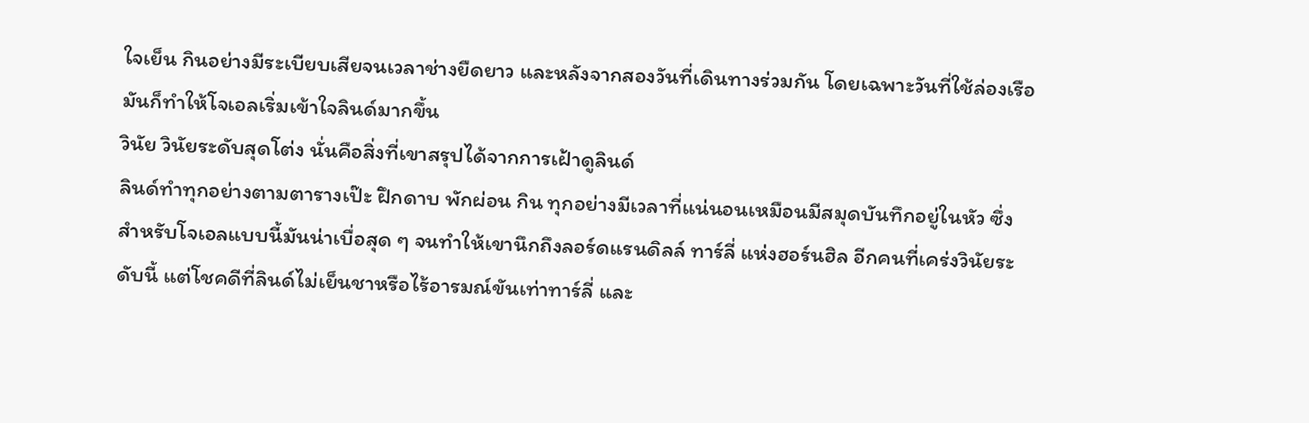ใจเย็น กินอย่างมีระเบียบเสียจนเวลาช่างยืดยาว และหลังจากสองวันที่เดินทางร่วมกัน โดยเฉพาะวันที่ใช้ล่องเรือ มันก็ทำให้โจเอลเริ่มเข้าใจลินด์มากขึ้น
วินัย วินัยระดับสุดโต่ง นั่นคือสิ่งที่เขาสรุปได้จากการเฝ้าดูลินด์
ลินด์ทำทุกอย่างตามตารางเป๊ะ ฝึกดาบ พักผ่อน กิน ทุกอย่างมีเวลาที่แน่นอนเหมือนมีสมุดบันทึกอยู่ในหัว ซึ่งสำหรับโจเอลแบบนี้มันน่าเบื่อสุด ๆ จนทำให้เขานึกถึงลอร์ดแรนดิลล์ ทาร์ลี่ แห่งฮอร์นฮิล อีกคนที่เคร่งวินัยระดับนี้ แต่โชคดีที่ลินด์ไม่เย็นชาหรือไร้อารมณ์ขันเท่าทาร์ลี่ และ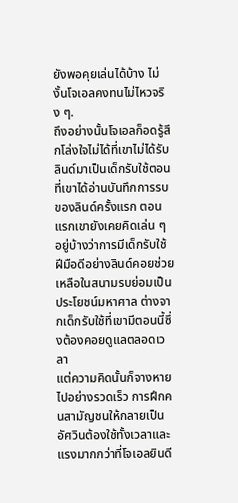ยังพอคุยเล่นได้บ้าง ไม่งั้นโจเอลคงทนไม่ไหวจริง ๆ.
ถึงอย่างนั้นโจเอลก็อดรู้สึกโล่งใจไม่ได้ที่เขาไม่ได้รับลินด์มาเป็นเด็กรับใช้ตอนที่เขาได้อ่านบันทึกการรบของลินด์ครั้งแรก ตอนแรกเขายังเคยคิดเล่น ๆ อยู่บ้างว่าการมีเด็กรับใช้ฝีมือดีอย่างลินด์คอยช่วยเหลือในสนามรบย่อมเป็นประโยชน์มหาศาล ต่างจากเด็กรับใช้ที่เขามีตอนนี้ซึ่งต้องคอยดูแลตลอดเวลา
แต่ความคิดนั้นก็จางหายไปอย่างรวดเร็ว การฝึกคนสามัญชนให้กลายเป็นอัศวินต้องใช้ทั้งเวลาและแรงมากกว่าที่โจเอลยินดี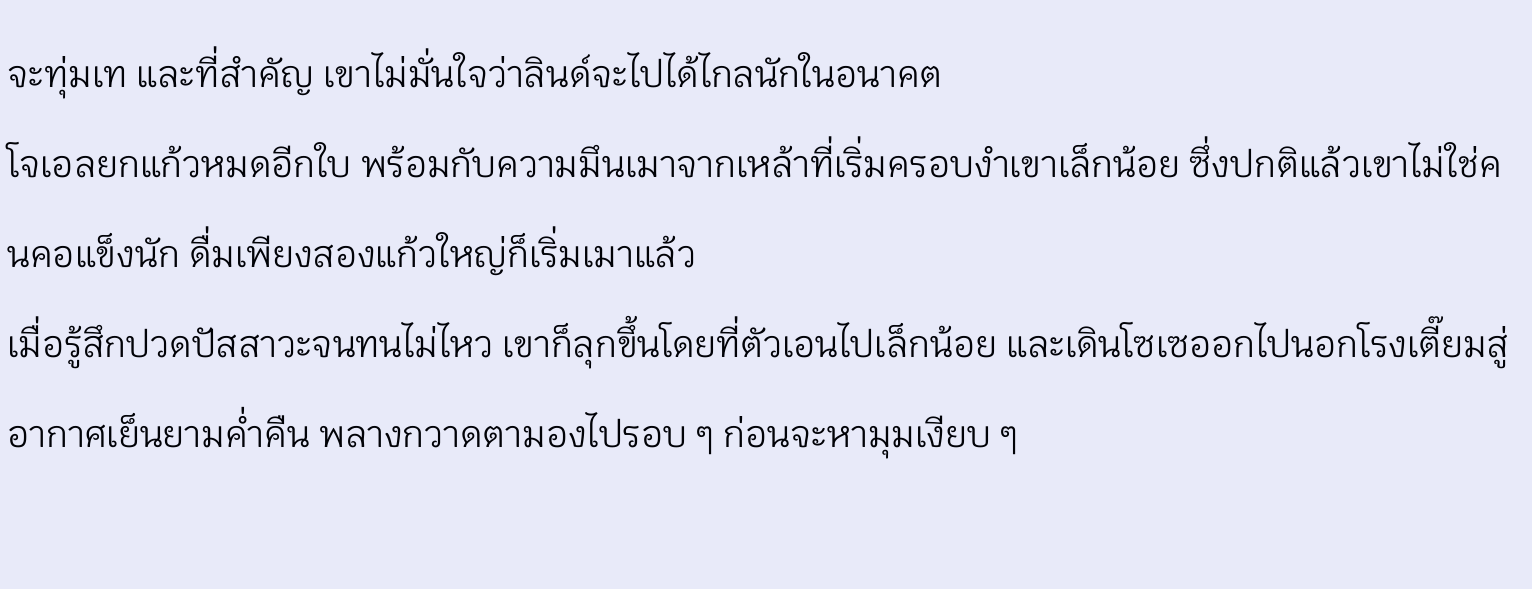จะทุ่มเท และที่สำคัญ เขาไม่มั่นใจว่าลินด์จะไปได้ไกลนักในอนาคต
โจเอลยกแก้วหมดอีกใบ พร้อมกับความมึนเมาจากเหล้าที่เริ่มครอบงำเขาเล็กน้อย ซึ่งปกติแล้วเขาไม่ใช่คนคอแข็งนัก ดื่มเพียงสองแก้วใหญ่ก็เริ่มเมาแล้ว
เมื่อรู้สึกปวดปัสสาวะจนทนไม่ไหว เขาก็ลุกขึ้นโดยที่ตัวเอนไปเล็กน้อย และเดินโซเซออกไปนอกโรงเตี๊ยมสู่อากาศเย็นยามค่ำคืน พลางกวาดตามองไปรอบ ๆ ก่อนจะหามุมเงียบ ๆ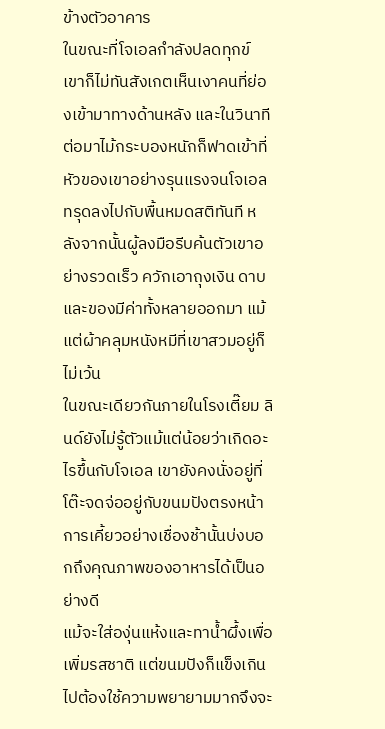ข้างตัวอาคาร
ในขณะที่โจเอลกำลังปลดทุกข์ เขาก็ไม่ทันสังเกตเห็นเงาคนที่ย่องเข้ามาทางด้านหลัง และในวินาทีต่อมาไม้กระบองหนักก็ฟาดเข้าที่หัวของเขาอย่างรุนแรงจนโจเอลทรุดลงไปกับพื้นหมดสติทันที หลังจากนั้นผู้ลงมือรีบค้นตัวเขาอย่างรวดเร็ว ควักเอาถุงเงิน ดาบ และของมีค่าทั้งหลายออกมา แม้แต่ผ้าคลุมหนังหมีที่เขาสวมอยู่ก็ไม่เว้น
ในขณะเดียวกันภายในโรงเตี๊ยม ลินด์ยังไม่รู้ตัวแม้แต่น้อยว่าเกิดอะไรขึ้นกับโจเอล เขายังคงนั่งอยู่ที่โต๊ะจดจ่ออยู่กับขนมปังตรงหน้า การเคี้ยวอย่างเชื่องช้านั้นบ่งบอกถึงคุณภาพของอาหารได้เป็นอย่างดี
แม้จะใส่องุ่นแห้งและทาน้ำผึ้งเพื่อเพิ่มรสชาติ แต่ขนมปังก็แข็งเกินไปต้องใช้ความพยายามมากจึงจะ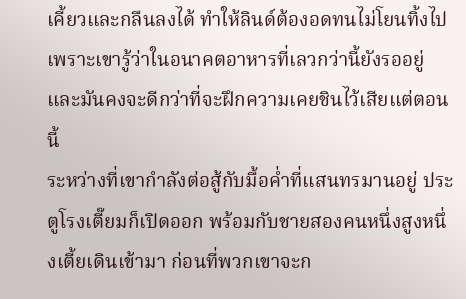เคี้ยวและกลืนลงได้ ทำให้ลินด์ต้องอดทนไม่โยนทิ้งไป เพราะเขารู้ว่าในอนาคตอาหารที่เลวกว่านี้ยังรออยู่ และมันคงจะดีกว่าที่จะฝึกความเคยชินไว้เสียแต่ตอนนี้
ระหว่างที่เขากำลังต่อสู้กับมื้อค่ำที่แสนทรมานอยู่ ประตูโรงเตี๊ยมก็เปิดออก พร้อมกับชายสองคนหนึ่งสูงหนึ่งเตี้ยเดินเข้ามา ก่อนที่พวกเขาจะก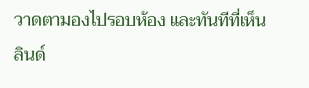วาดตามองไปรอบห้อง และทันทีที่เห็นลินด์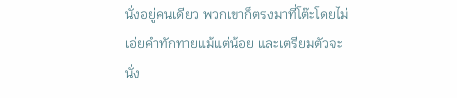นั่งอยู่คนเดียว พวกเขาก็ตรงมาที่โต๊ะโดยไม่เอ่ยคำทักทายแม้แต่น้อย และเตรียมตัวจะนั่ง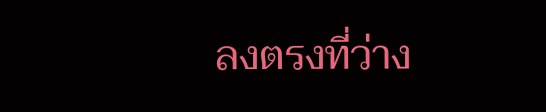ลงตรงที่ว่าง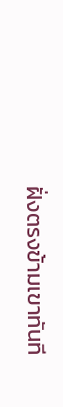ฝั่งตรงข้ามเขาทันที